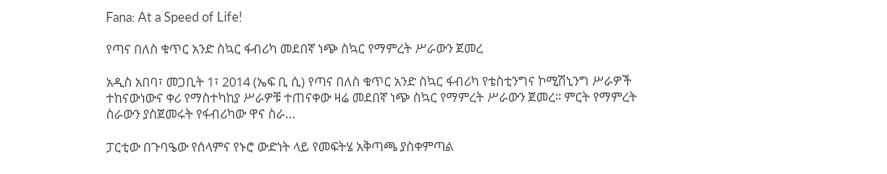Fana: At a Speed of Life!

የጣና በለስ ቁጥር አንድ ስኳር ፋብሪካ መደበኛ ነጭ ስኳር የማምረት ሥራውን ጀመረ

አዲስ አበባ፣ መጋቢት 1፣ 2014 (ኤፍ ቢ ሲ) የጣና በለስ ቁጥር አንድ ስኳር ፋብሪካ የቴስቲንግና ኮሚሽኒንግ ሥራዎች ተከናውነውና ቀሪ የማስተካከያ ሥራዎቹ ተጠናቀው ዛሬ መደበኛ ነጭ ስኳር የማምረት ሥራውን ጀመረ፡፡ ምርት የማምረት ስራውን ያስጀመሩት የፋብሪካው ዋና ስራ…

ፓርቲው በጉባዔው የሰላምና የኑሮ ውድነት ላይ የመፍትሄ አቅጣጫ ያስቀምጣል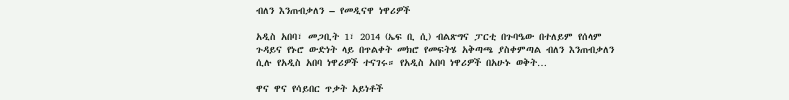ብለን እንጠብቃለን – የመዲናዋ ነዋሪዎች

አዲስ አበባ፣ መጋቢት 1፣ 2014 (ኤፍ ቢ ሲ) ብልጽግና ፓርቲ በጉባዔው በተለይም የሰላም ጉዳይና የኑሮ ውድነት ላይ በጥልቀት መክሮ የመፍትሄ አቅጣጫ ያስቀምጣል ብለን እንጠብቃለን ሲሉ የአዲስ አበባ ነዋሪዎች ተናገሩ። የአዲስ አበባ ነዋሪዎች በአሁኑ ወቅት…

ዋና ዋና የሳይበር ጥቃት አይነቶች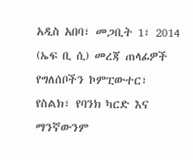አዲስ አበባ፣ መጋቢት 1፣ 2014 (ኤፍ ቢ ሲ) መረጃ ጠላፊዎች የግለሰቦችን ኮምፒውተር፣ የስልክ፣ የባንክ ካርድ እና ማንኛውንም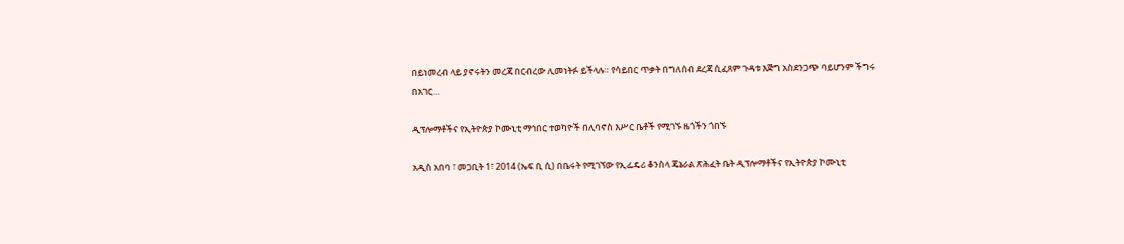በይነመረብ ላይ ያኖሩትን መረጃ በርብረው ሊመነትፉ ይችላሉ። የሳይበር ጥቃት በግለሰብ ደረጃ ሲፈጸም ጉዳቱ እጅግ አስደንጋጭ ባይሆንም ችግሩ በአገር…

ዲፕሎማቶችና የኢትዮጵያ ኮሙኒቲ ማኅበር ተወካዮች በሊባኖስ እሥር ቤቶች የሚገኙ ዜጎችን ጎበኙ

አዲስ አበባ ፣ መጋቢት 1፣ 2014 (ኤፍ ቢ ሲ) በቤሩት የሚገኘው የኢፌዴሪ ቆንስላ ጄኔራል ጽሕፈት ቤት ዲፕሎማቶችና የኢትዮጵያ ኮሙኒቲ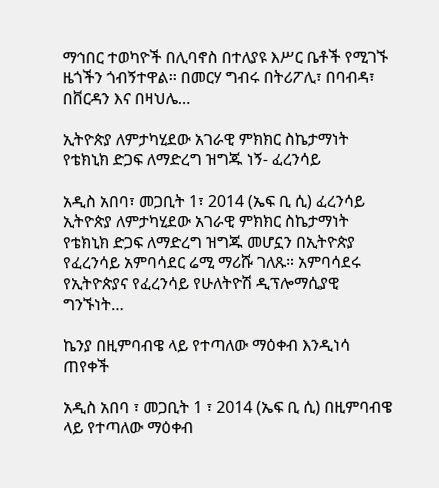ማኅበር ተወካዮች በሊባኖስ በተለያዩ እሥር ቤቶች የሚገኙ ዜጎችን ጎብኝተዋል፡፡ በመርሃ ግብሩ በትሪፖሊ፣ በባብዳ፣ በቨርዳን እና በዛህሌ…

ኢትዮጵያ ለምታካሂደው አገራዊ ምክክር ስኬታማነት የቴክኒክ ድጋፍ ለማድረግ ዝግጁ ነኝ- ፈረንሳይ

አዲስ አበባ፣ መጋቢት 1፣ 2014 (ኤፍ ቢ ሲ) ፈረንሳይ ኢትዮጵያ ለምታካሂደው አገራዊ ምክክር ስኬታማነት የቴክኒክ ድጋፍ ለማድረግ ዝግጁ መሆኗን በኢትዮጵያ የፈረንሳይ አምባሳደር ሬሚ ማሪሹ ገለጹ። አምባሳደሩ የኢትዮጵያና የፈረንሳይ የሁለትዮሽ ዲፕሎማሲያዊ ግንኙነት…

ኬንያ በዚምባብዌ ላይ የተጣለው ማዕቀብ እንዲነሳ ጠየቀች

አዲስ አበባ ፣ መጋቢት 1 ፣ 2014 (ኤፍ ቢ ሲ) በዚምባብዌ ላይ የተጣለው ማዕቀብ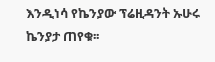እንዲነሳ የኬንያው ፕሬዚዳንት ኡሁሩ ኬንያታ ጠየቁ፡፡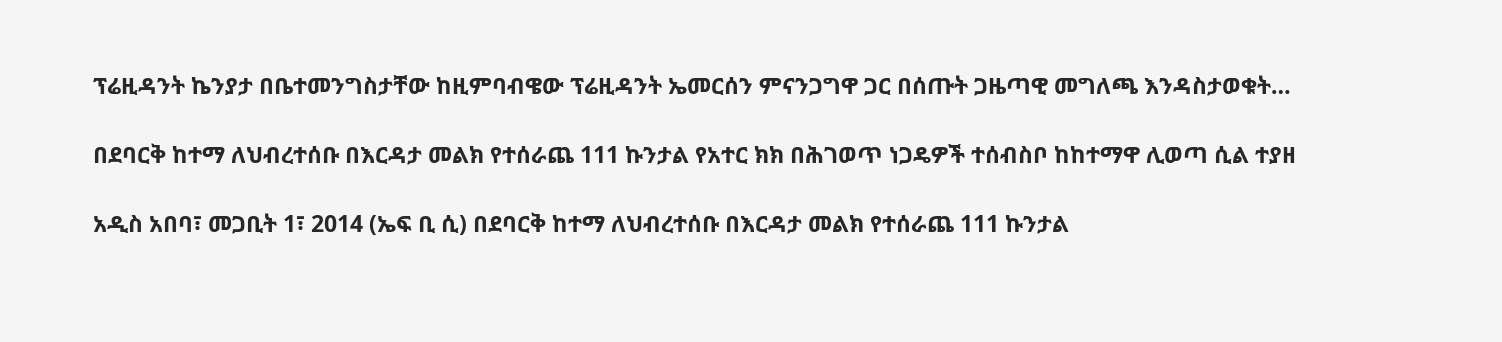ፕሬዚዳንት ኬንያታ በቤተመንግስታቸው ከዚምባብዌው ፕሬዚዳንት ኤመርሰን ምናንጋግዋ ጋር በሰጡት ጋዜጣዊ መግለጫ እንዳስታወቁት…

በደባርቅ ከተማ ለህብረተሰቡ በእርዳታ መልክ የተሰራጨ 111 ኩንታል የአተር ክክ በሕገወጥ ነጋዴዎች ተሰብስቦ ከከተማዋ ሊወጣ ሲል ተያዘ

አዲስ አበባ፣ መጋቢት 1፣ 2014 (ኤፍ ቢ ሲ) በደባርቅ ከተማ ለህብረተሰቡ በእርዳታ መልክ የተሰራጨ 111 ኩንታል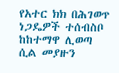የአተር ክክ በሕገወጥ ነጋዴዎች ተሰብስቦ ከከተማዋ ሊወጣ ሲል መያዙን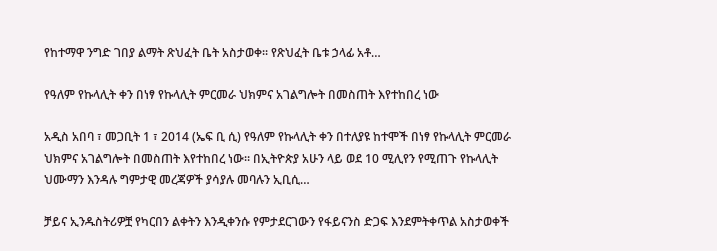የከተማዋ ንግድ ገበያ ልማት ጽህፈት ቤት አስታወቀ፡፡ የጽህፈት ቤቱ ኃላፊ አቶ…

የዓለም የኩላሊት ቀን በነፃ የኩላሊት ምርመራ ህክምና አገልግሎት በመስጠት እየተከበረ ነው

አዲስ አበባ ፣ መጋቢት 1 ፣ 2014 (ኤፍ ቢ ሲ) የዓለም የኩላሊት ቀን በተለያዩ ከተሞች በነፃ የኩላሊት ምርመራ ህክምና አገልግሎት በመስጠት እየተከበረ ነው። በኢትዮጵያ አሁን ላይ ወደ 10 ሚሊየን የሚጠጉ የኩላሊት ህሙማን እንዳሉ ግምታዊ መረጃዎች ያሳያሉ መባሉን ኢቢሲ…

ቻይና ኢንዱስትሪዎቿ የካርበን ልቀትን እንዲቀንሱ የምታደርገውን የፋይናንስ ድጋፍ እንደምትቀጥል አስታወቀች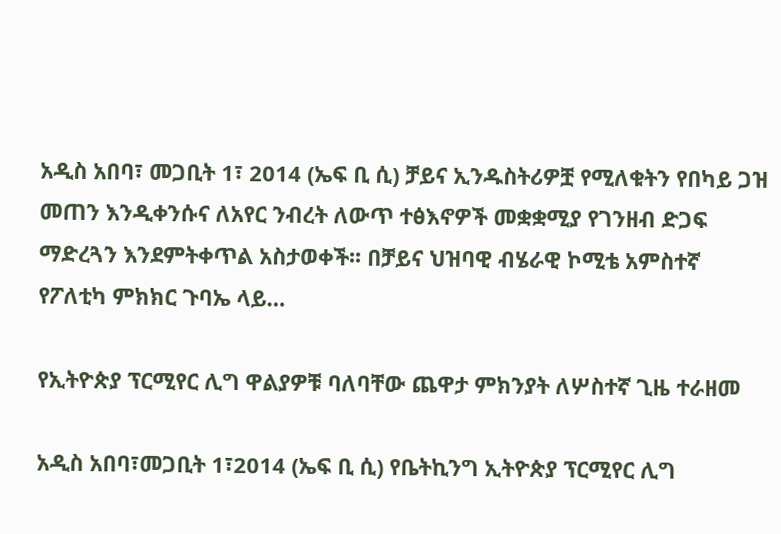አዲስ አበባ፣ መጋቢት 1፣ 2014 (ኤፍ ቢ ሲ) ቻይና ኢንዱስትሪዎቿ የሚለቁትን የበካይ ጋዝ መጠን እንዲቀንሱና ለአየር ንብረት ለውጥ ተፅእኖዎች መቋቋሚያ የገንዘብ ድጋፍ ማድረጓን እንደምትቀጥል አስታወቀች፡፡ በቻይና ህዝባዊ ብሄራዊ ኮሚቴ አምስተኛ የፖለቲካ ምክክር ጉባኤ ላይ…

የኢትዮጵያ ፕርሚየር ሊግ ዋልያዎቹ ባለባቸው ጨዋታ ምክንያት ለሦስተኛ ጊዜ ተራዘመ

አዲስ አበባ፣መጋቢት 1፣2014 (ኤፍ ቢ ሲ) የቤትኪንግ ኢትዮጵያ ፕርሚየር ሊግ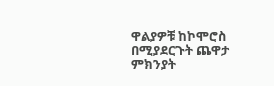ዋልያዎቹ ከኮሞሮስ በሚያደርጉት ጨዋታ ምክንያት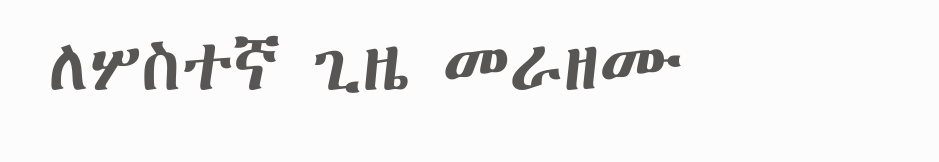ለሦስተኛ ጊዜ መራዘሙ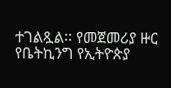ተገልጿል፡፡ የመጀመሪያ ዙር የቤትኪንግ የኢትዮጵያ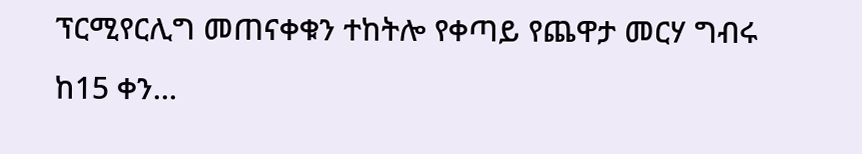ፕርሚየርሊግ መጠናቀቁን ተከትሎ የቀጣይ የጨዋታ መርሃ ግብሩ ከ15 ቀን…